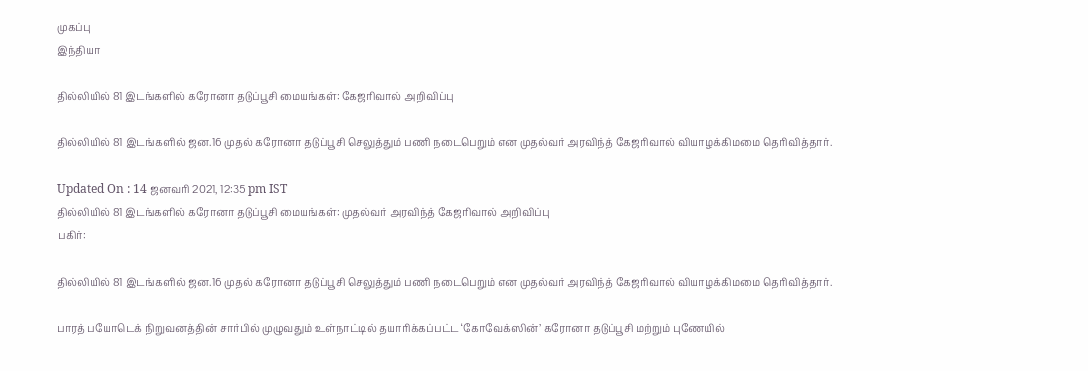முகப்பு
இந்தியா

தில்லியில் 81 இடங்களில் கரோனா தடுப்பூசி மையங்கள்: கேஜரிவால் அறிவிப்பு

தில்லியில் 81 இடங்களில் ஜன.16 முதல் கரோனா தடுப்பூசி செலுத்தும் பணி நடைபெறும் என முதல்வர் அரவிந்த் கேஜரிவால் வியாழக்கிமமை தெரிவித்தார்.

Updated On : 14 ஜனவரி 2021, 12:35 pm IST
தில்லியில் 81 இடங்களில் கரோனா தடுப்பூசி மையங்கள்: முதல்வர் அரவிந்த் கேஜரிவால் அறிவிப்பு
பகிர்:

தில்லியில் 81 இடங்களில் ஜன.16 முதல் கரோனா தடுப்பூசி செலுத்தும் பணி நடைபெறும் என முதல்வர் அரவிந்த் கேஜரிவால் வியாழக்கிமமை தெரிவித்தார்.

பாரத் பயோடெக் நிறுவனத்தின் சார்பில் முழுவதும் உள்நாட்டில் தயாரிக்கப்பட்ட ‘கோவேக்ஸின்’ கரோனா தடுப்பூசி மற்றும் புணேயில்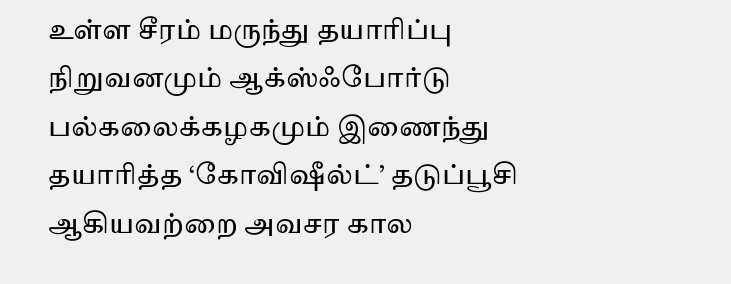உள்ள சீரம் மருந்து தயாரிப்பு நிறுவனமும் ஆக்ஸ்ஃபோர்டு பல்கலைக்கழகமும் இணைந்து தயாரித்த ‘கோவிஷீல்ட்’ தடுப்பூசி ஆகியவற்றை அவசர கால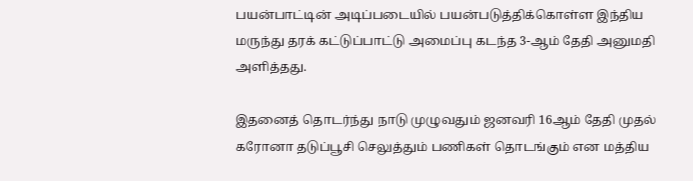பயன்பாட்டின் அடிப்படையில் பயன்படுத்திக்கொள்ள இந்திய மருந்து தரக் கட்டுப்பாட்டு அமைப்பு கடந்த 3-ஆம் தேதி அனுமதி அளித்தது.

இதனைத் தொடர்ந்து நாடு முழுவதும் ஜனவரி 16ஆம் தேதி முதல் கரோனா தடுப்பூசி செலுத்தும் பணிகள் தொடங்கும் என மத்திய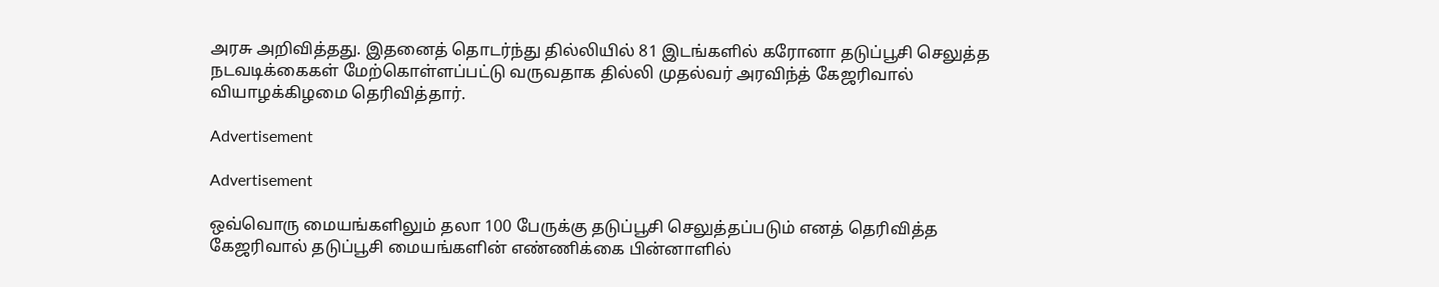அரசு அறிவித்தது. இதனைத் தொடர்ந்து தில்லியில் 81 இடங்களில் கரோனா தடுப்பூசி செலுத்த நடவடிக்கைகள் மேற்கொள்ளப்பட்டு வருவதாக தில்லி முதல்வர் அரவிந்த் கேஜரிவால் வியாழக்கிழமை தெரிவித்தார்.

Advertisement

Advertisement

ஒவ்வொரு மையங்களிலும் தலா 100 பேருக்கு தடுப்பூசி செலுத்தப்படும் எனத் தெரிவித்த கேஜரிவால் தடுப்பூசி மையங்களின் எண்ணிக்கை பின்னாளில்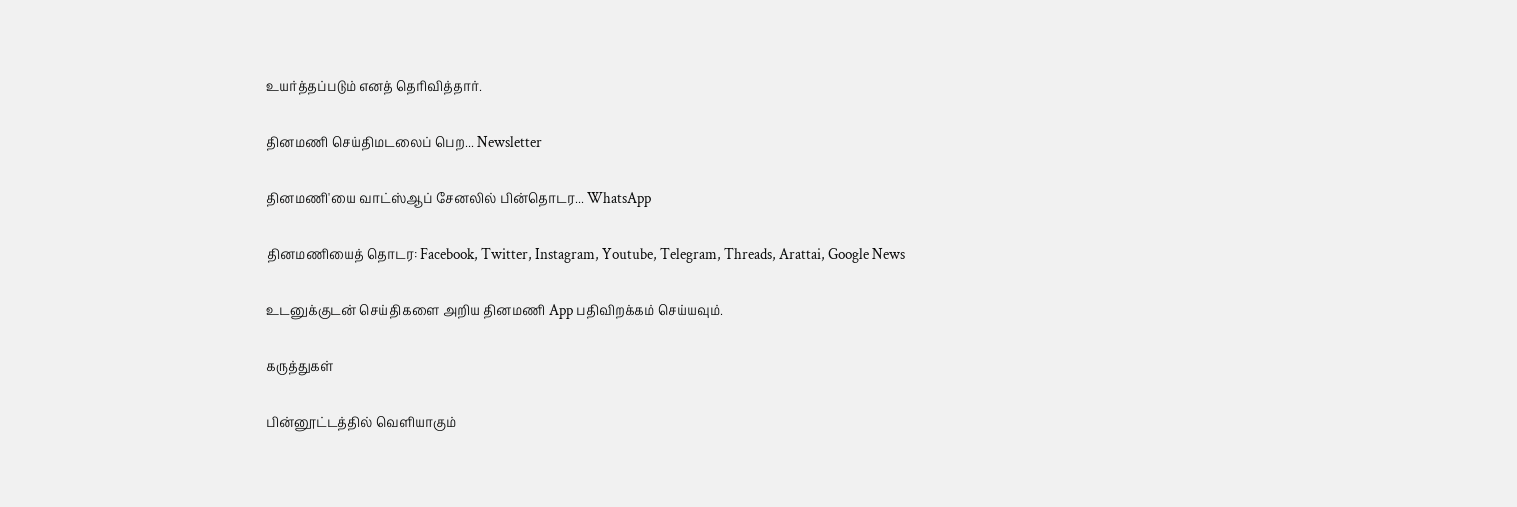உயர்த்தப்படும் எனத் தெரிவித்தார்.

தினமணி செய்திமடலைப் பெற... Newsletter

தினமணி'யை வாட்ஸ்ஆப் சேனலில் பின்தொடர... WhatsApp

தினமணியைத் தொடர: Facebook, Twitter, Instagram, Youtube, Telegram, Threads, Arattai, Google News

உடனுக்குடன் செய்திகளை அறிய தினமணி App பதிவிறக்கம் செய்யவும்.

கருத்துகள்

பின்னூட்டத்தில் வெளியாகும்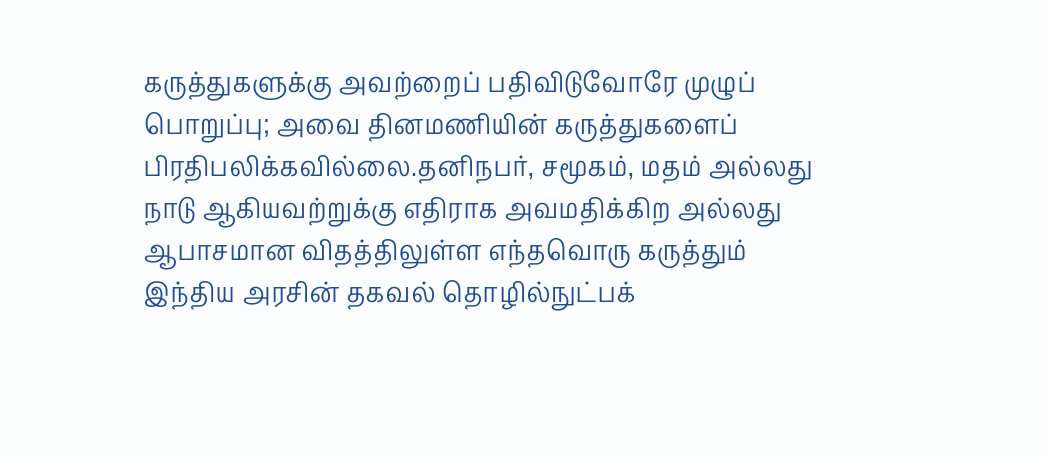கருத்துகளுக்கு அவற்றைப் பதிவிடுவோரே முழுப் பொறுப்பு; அவை தினமணியின் கருத்துகளைப் பிரதிபலிக்கவில்லை.தனிநபர், சமூகம், மதம் அல்லது நாடு ஆகியவற்றுக்கு எதிராக அவமதிக்கிற அல்லது ஆபாசமான விதத்திலுள்ள எந்தவொரு கருத்தும் இந்திய அரசின் தகவல் தொழில்நுட்பக்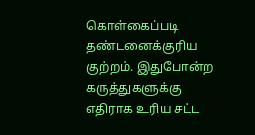கொள்கைப்படி தண்டனைக்குரிய குற்றம். இதுபோன்ற கருத்துகளுக்கு எதிராக உரிய சட்ட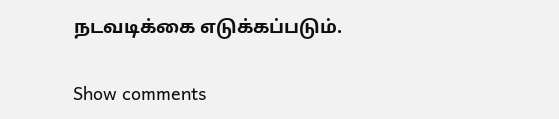நடவடிக்கை எடுக்கப்படும்.

Show comments